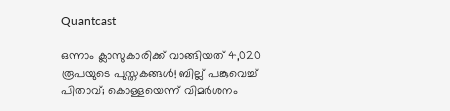Quantcast

ഒന്നാം ക്ലാസുകാരിക്ക് വാങ്ങിയത് 4,020 രൂപയുടെ പുസ്തകങ്ങള്‍! ബില്ല് പങ്കുവെച്ച് പിതാവ്; കൊള്ളയെന്ന് വിമര്‍ശനം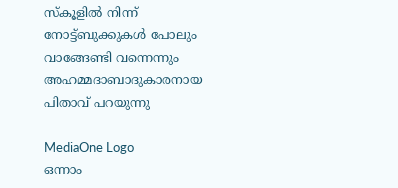സ്കൂളിൽ നിന്ന് നോട്ട്ബുക്കുകൾ പോലും വാങ്ങേണ്ടി വന്നെന്നും അഹമ്മദാബാദുകാരനായ പിതാവ് പറയുന്നു

MediaOne Logo
ഒന്നാം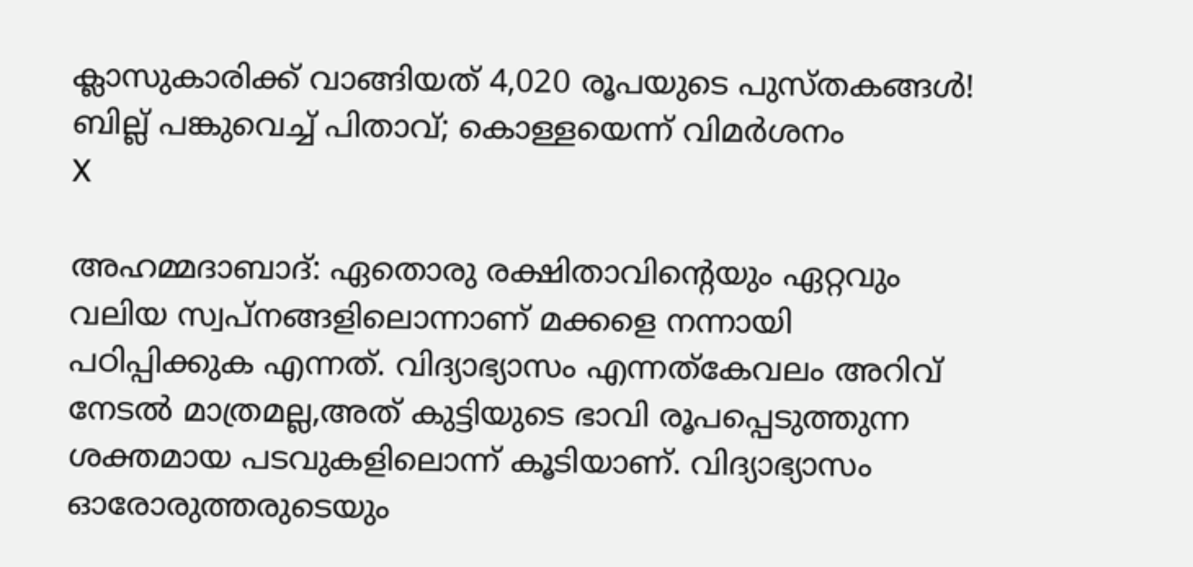ക്ലാസുകാരിക്ക് വാങ്ങിയത് 4,020 രൂപയുടെ പുസ്തകങ്ങള്‍! ബില്ല് പങ്കുവെച്ച് പിതാവ്; കൊള്ളയെന്ന് വിമര്‍ശനം
X

അഹമ്മദാബാദ്: ഏതൊരു രക്ഷിതാവിന്‍റെയും ഏറ്റവും വലിയ സ്വപ്നങ്ങളിലൊന്നാണ് മക്കളെ നന്നായി പഠിപ്പിക്കുക എന്നത്. വിദ്യാഭ്യാസം എന്നത്കേവലം അറിവ് നേടല്‍ മാത്രമല്ല,അത് കുട്ടിയുടെ ഭാവി രൂപപ്പെടുത്തുന്ന ശക്തമായ പടവുകളിലൊന്ന് കൂടിയാണ്. വിദ്യാഭ്യാസം ഓരോരുത്തരുടെയും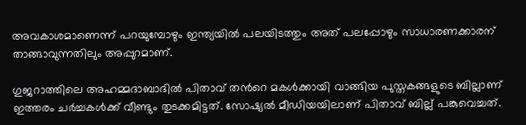അവകാശമാണെന്ന് പറയുമ്പോഴും ഇന്ത്യയില്‍ പലയിടത്തും അത് പലപ്പോഴും സാധാരണക്കാരന് താങ്ങാവുന്നതിലും അപ്പുറമാണ്.

ഗുജറാത്തിലെ അഹമ്മദാബാദില്‍ പിതാവ് തന്‍റെ മകള്‍ക്കായി വാങ്ങിയ പുസ്തകങ്ങളുടെ ബില്ലാണ് ഇത്തരം ചര്‍ച്ചകള്‍ക്ക് വീണ്ടും തുടക്കമിട്ടത്. സോഷ്യല്‍ മീഡിയയിലാണ് പിതാവ് ബില്ല് പങ്കുവെച്ചത്.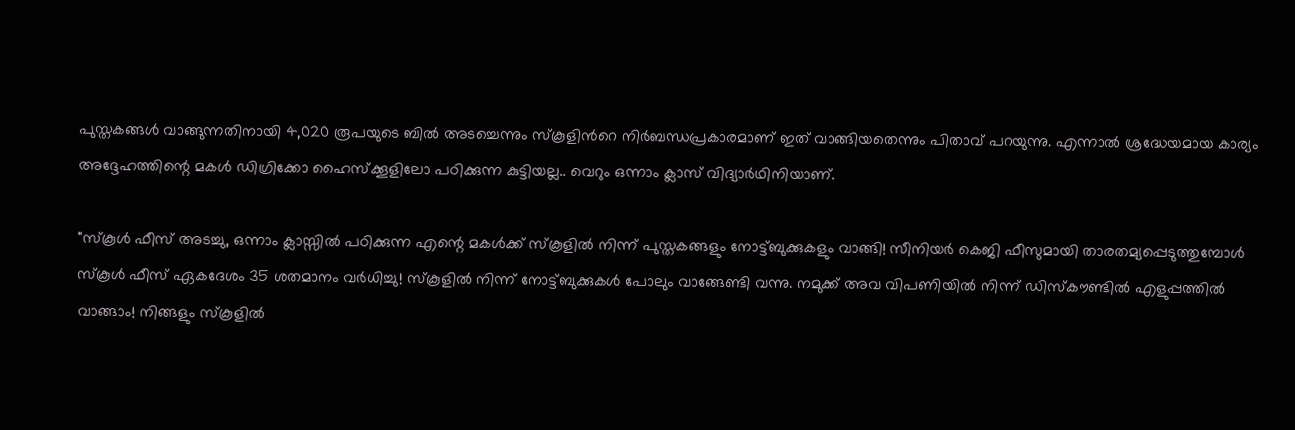പുസ്തകങ്ങൾ വാങ്ങുന്നതിനായി 4,020 രൂപയുടെ ബിൽ അടച്ചെന്നും സ്കൂളിന്‍റെ നിര്‍ബന്ധപ്രകാരമാണ് ഇത് വാങ്ങിയതെന്നും പിതാവ് പറയുന്നു. എന്നാല്‍ ശ്രദ്ധേയമായ കാര്യം അദ്ദേഹത്തിന്റെ മകൾ ഡിഗ്രിക്കോ ഹൈസ്ക്കൂളിലോ പഠിക്കുന്ന കുട്ടിയല്ല.. വെറും ഒന്നാം ക്ലാസ് വിദ്യാർഥിനിയാണ്.

"സ്കൂൾ ഫീസ് അടച്ചു, ഒന്നാം ക്ലാസ്സിൽ പഠിക്കുന്ന എന്റെ മകൾക്ക് സ്കൂളിൽ നിന്ന് പുസ്തകങ്ങളും നോട്ട്ബുക്കുകളും വാങ്ങി! സീനിയർ കെജി ഫീസുമായി താരതമ്യപ്പെടുത്തുമ്പോൾ സ്കൂൾ ഫീസ് ഏകദേശം 35 ശതമാനം വർധിച്ചു! സ്കൂളിൽ നിന്ന് നോട്ട്ബുക്കുകൾ പോലും വാങ്ങേണ്ടി വന്നു. നമുക്ക് അവ വിപണിയിൽ നിന്ന് ഡിസ്കൗണ്ടിൽ എളുപ്പത്തിൽ വാങ്ങാം! നിങ്ങളും സ്കൂളിൽ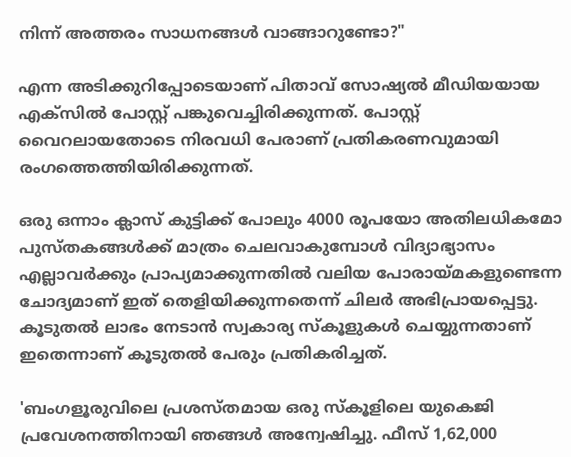നിന്ന് അത്തരം സാധനങ്ങൾ വാങ്ങാറുണ്ടോ?"

എന്ന അടിക്കുറിപ്പോടെയാണ് പിതാവ് സോഷ്യല്‍ മീഡിയയായ എക്സില്‍ പോസ്റ്റ് പങ്കുവെച്ചിരിക്കുന്നത്. പോസ്റ്റ് വൈറലായതോടെ നിരവധി പേരാണ് പ്രതികരണവുമായി രംഗത്തെത്തിയിരിക്കുന്നത്.

ഒരു ഒന്നാം ക്ലാസ് കുട്ടിക്ക് പോലും 4000 രൂപയോ അതിലധികമോ പുസ്തകങ്ങൾക്ക് മാത്രം ചെലവാകുമ്പോൾ വിദ്യാഭ്യാസം എല്ലാവർക്കും പ്രാപ്യമാക്കുന്നതിൽ വലിയ പോരായ്മകളുണ്ടെന്ന ചോദ്യമാണ് ഇത് തെളിയിക്കുന്നതെന്ന് ചിലര്‍ അഭിപ്രായപ്പെട്ടു. കൂടുതൽ ലാഭം നേടാൻ സ്വകാര്യ സ്കൂളുകള്‍ ചെയ്യുന്നതാണ് ഇതെന്നാണ് കൂടുതല്‍ പേരും പ്രതികരിച്ചത്.

'ബംഗളൂരുവിലെ പ്രശസ്തമായ ഒരു സ്കൂളിലെ യുകെജി പ്രവേശനത്തിനായി ഞങ്ങൾ അന്വേഷിച്ചു. ഫീസ് 1,62,000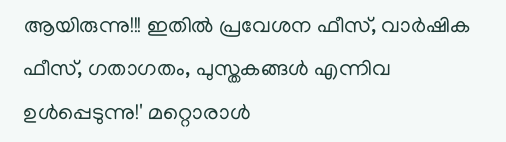ആയിരുന്നു!!! ഇതിൽ പ്രവേശന ഫീസ്, വാർഷിക ഫീസ്, ഗതാഗതം, പുസ്തകങ്ങൾ എന്നിവ ഉൾപ്പെടുന്നു!' മറ്റൊരാൾ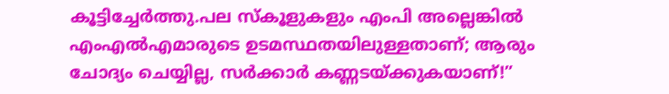കൂട്ടിച്ചേർത്തു.പല സ്കൂളുകളും എംപി അല്ലെങ്കിൽ എംഎൽഎമാരുടെ ഉടമസ്ഥതയിലുള്ളതാണ്; ആരും ചോദ്യം ചെയ്യില്ല, സർക്കാർ കണ്ണടയ്ക്കുകയാണ്!”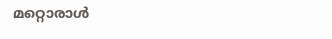മറ്റൊരാൾ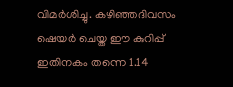വിമർശിച്ചു. കഴിഞ്ഞദിവസം ഷെയർ ചെയ്ത ഈ കുറിപ്പ് ഇതിനകം തന്നെ 1.14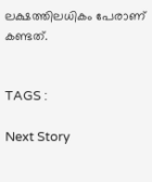ലക്ഷത്തിലധികം പേരാണ് കണ്ടത്.


TAGS :

Next Story